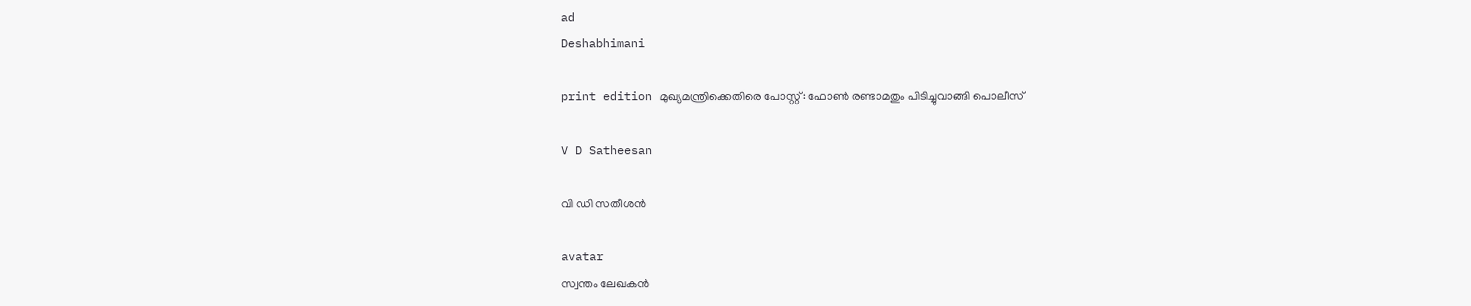ad
Deshabhimani

print edition മുഖ്യമന്ത്രിക്കെതിരെ പോസ്റ്റ്: ഫോൺ രണ്ടാമതും പിടിച്ചുവാങ്ങി പൊലീസ്

V D Satheesan

വി ഡി സതീശൻ

avatar
സ്വന്തം ലേഖകൻ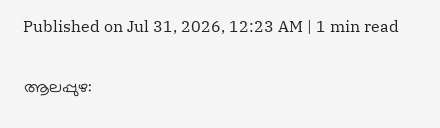Published on Jul 31, 2026, 12:23 AM | 1 min read

ആലപ്പുഴ: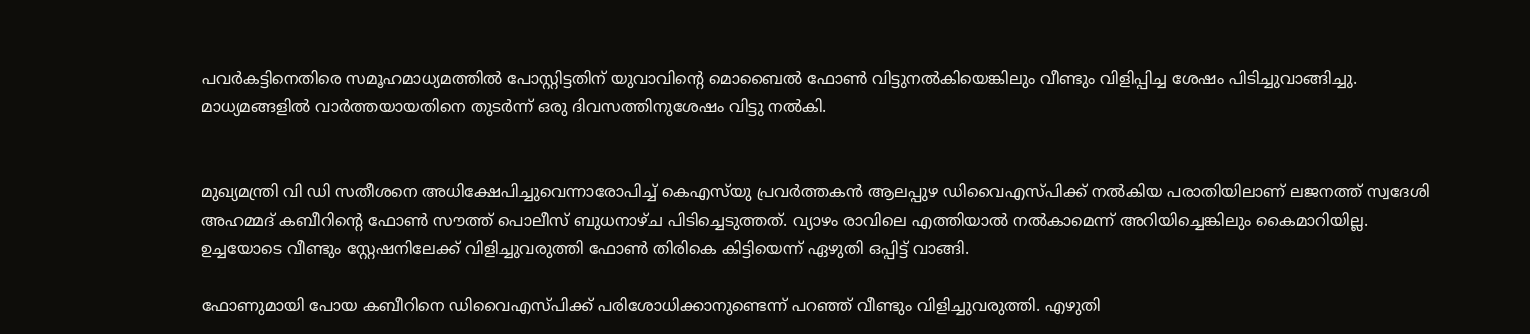പവര്‍കട്ടിനെതിരെ സമൂഹമാധ്യമത്തിൽ പോസ്റ്റിട്ടതിന്‌ യുവാവിന്റെ മൊബൈൽ ഫോൺ വിട്ടുനൽകിയെങ്കിലും വീണ്ടും വിളിപ്പിച്ച ശേഷം പിടിച്ചുവാങ്ങിച്ചു. മാധ്യമങ്ങളിൽ വാർത്തയായതിനെ തുടർന്ന്‌ ഒരു ദിവസത്തിനുശേഷം വിട്ടു നൽകി.


മുഖ്യമന്ത്രി വി ഡി സതീശനെ അധിക്ഷേപിച്ചുവെന്നാരോപിച്ച് കെഎസ്‍യു പ്രവര്‍ത്തകൻ ആലപ്പുഴ ഡിവൈഎസ്‍പിക്ക് നൽകിയ പരാതിയിലാണ് ലജനത്ത്‌ സ്വദേശി അഹമ്മദ്‌ കബീറിന്റെ ഫോൺ സൗത്ത് പൊലീസ് ബുധനാഴ്‍ച പിടിച്ചെടുത്തത്. വ്യാഴം രാവിലെ എത്തിയാൽ നൽകാമെന്ന് അറിയിച്ചെങ്കിലും കൈമാറിയില്ല. ഉച്ചയോടെ വീണ്ടും സ്റ്റേഷനിലേക്ക് വിളിച്ചുവരുത്തി ഫോൺ തിരികെ കിട്ടിയെന്ന് ഏഴുതി ഒപ്പിട്ട്‌ വാങ്ങി.

ഫോണുമായി പോയ കബീറിനെ ഡിവൈഎസ്‍പിക്ക് പരിശോധിക്കാനുണ്ടെന്ന് പറഞ്ഞ് വീണ്ടും വിളിച്ചുവരുത്തി. എഴുതി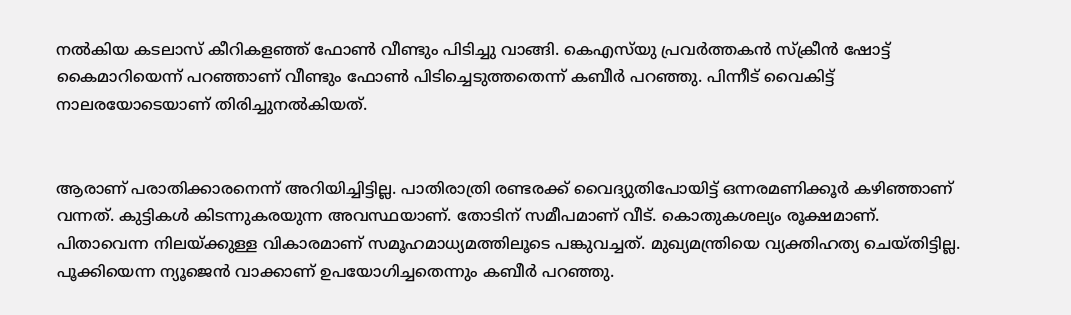നൽകിയ കടലാസ് കീറികളഞ്ഞ് ഫോൺ വീണ്ടും പിടിച്ചു വാങ്ങി. കെഎസ്‍യു പ്രവര്‍ത്തകൻ സ്‍ക്രീൻ ഷോട്ട് കൈമാറിയെന്ന് പറഞ്ഞാണ് വീണ്ടും ഫോൺ പിടിച്ചെടുത്തതെന്ന് കബീര്‍ പറഞ്ഞു. പിന്നീട് വൈകിട്ട് നാലരയോടെയാണ് തിരിച്ചുനൽകിയത്‌.


ആരാണ് പരാതിക്കാരനെന്ന് അറിയിച്ചിട്ടില്ല. പാതിരാത്രി രണ്ടരക്ക് വൈദ്യുതിപോയിട്ട് ഒന്നരമണിക്കൂര്‍ കഴിഞ്ഞാണ് വന്നത്. കുട്ടികള്‍ കിടന്നുകരയുന്ന അവസ്ഥയാണ്. തോടിന് സമീപമാണ് വീട്. കൊതുകശല്യം രൂക്ഷമാണ്. പിതാവെന്ന നിലയ്ക്കുള്ള വികാരമാണ് സമൂഹമാധ്യമത്തിലൂടെ പങ്കുവച്ചത്. മുഖ്യമന്ത്രിയെ വ്യക്തിഹത്യ ചെയ്‍തിട്ടില്ല. പൂക്കിയെന്ന ന്യൂജെൻ വാക്കാണ് ഉപയോഗിച്ചതെന്നും കബീര്‍ പറഞ്ഞു.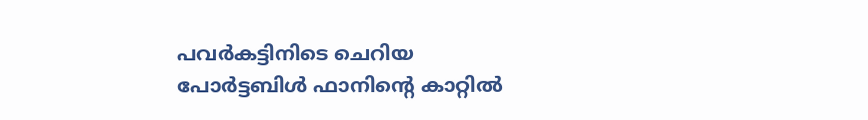പവർകട്ടിനിടെ ചെറിയ പോർട്ടബിൾ ഫാനിന്റെ കാറ്റിൽ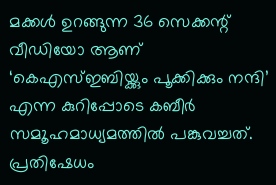മക്കൾ ഉറങ്ങുന്ന 36 സെക്കന്റ്‌ വീഡിയോ ആണ് ‘കെഎസ്‌ഇബിയ്ക്കും പൂക്കിക്കും നന്ദി’ എന്ന കുറിപ്പോടെ കബീര്‍ സമ‍ൂഹമാധ്യമത്തിൽ പങ്കുവച്ചത്. പ്രതിഷേധം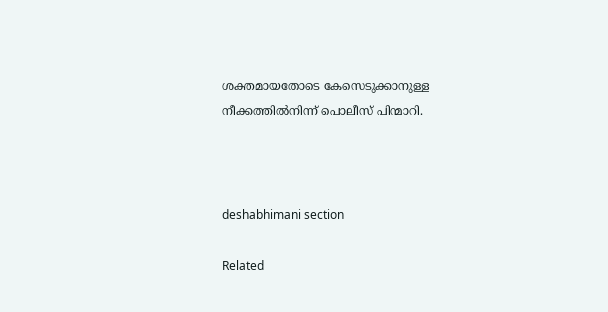ശക്തമായതോടെ കേസെടുക്കാനുള്ള നീക്കത്തിൽനിന്ന് പൊലീസ് പിന്മാറി.



deshabhimani section

Related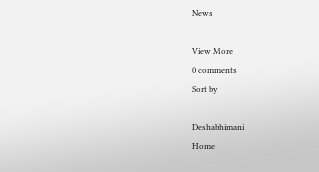News

View More
0 comments
Sort by

Deshabhimani
Home